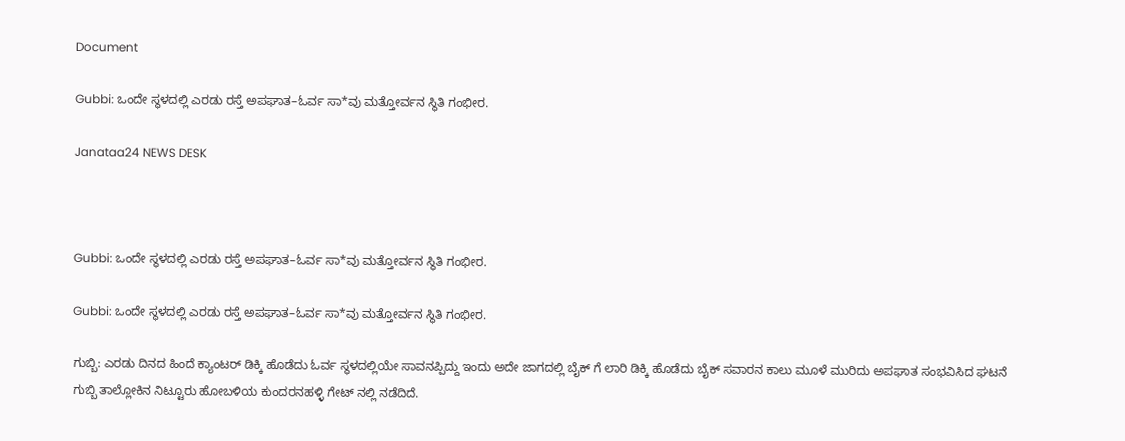Document

Gubbi: ಒಂದೇ ಸ್ಥಳದಲ್ಲಿ ಎರಡು ರಸ್ತೆ ಅಪಘಾತ–ಓರ್ವ ಸಾ*ವು ಮತ್ತೋರ್ವನ ಸ್ಥಿತಿ ಗಂಭೀರ.

Janataa24 NEWS DESK



Gubbi: ಒಂದೇ ಸ್ಥಳದಲ್ಲಿ ಎರಡು ರಸ್ತೆ ಅಪಘಾತ–ಓರ್ವ ಸಾ*ವು ಮತ್ತೋರ್ವನ ಸ್ಥಿತಿ ಗಂಭೀರ.

Gubbi: ಒಂದೇ ಸ್ಥಳದಲ್ಲಿ ಎರಡು ರಸ್ತೆ ಅಪಘಾತ–ಓರ್ವ ಸಾ*ವು ಮತ್ತೋರ್ವನ ಸ್ಥಿತಿ ಗಂಭೀರ.

ಗುಬ್ಬಿ: ಎರಡು ದಿನದ ಹಿಂದೆ ಕ್ಯಾಂಟರ್ ಡಿಕ್ಕಿ ಹೊಡೆದು ಓರ್ವ ಸ್ಥಳದಲ್ಲಿಯೇ ಸಾವನಪ್ಪಿದ್ದು ಇಂದು ಅದೇ ಜಾಗದಲ್ಲಿ ಬೈಕ್ ಗೆ ಲಾರಿ ಡಿಕ್ಕಿ ಹೊಡೆದು ಬೈಕ್ ಸವಾರನ ಕಾಲು ಮೂಳೆ ಮುರಿದು ಅಪಘಾತ ಸಂಭವಿಸಿದ ಘಟನೆ ಗುಬ್ಬಿ ತಾಲ್ಲೋಕಿನ ನಿಟ್ಟೂರು ಹೋಬಳಿಯ ಕುಂದರನಹಳ್ಳಿ ಗೇಟ್ ನಲ್ಲಿ ನಡೆದಿದೆ.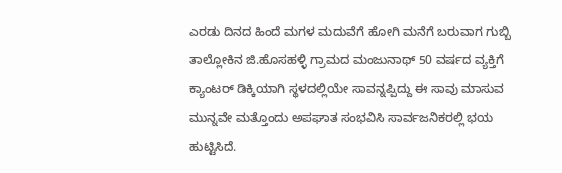ಎರಡು ದಿನದ ಹಿಂದೆ ಮಗಳ ಮದುವೆಗೆ ಹೋಗಿ ಮನೆಗೆ ಬರುವಾಗ ಗುಬ್ಬಿ ತಾಲ್ಲೋಕಿನ ಜಿ.ಹೊಸಹಳ್ಳಿ ಗ್ರಾಮದ ಮಂಜುನಾಥ್ 50 ವರ್ಷದ ವ್ಯಕ್ತಿಗೆ ಕ್ಯಾಂಟರ್ ಡಿಕ್ಕಿಯಾಗಿ ಸ್ಥಳದಲ್ಲಿಯೇ ಸಾವನ್ನಪ್ಪಿದ್ದು ಈ ಸಾವು ಮಾಸುವ ಮುನ್ನವೇ ಮತ್ತೊಂದು ಅಪಘಾತ ಸಂಭವಿಸಿ ಸಾರ್ವಜನಿಕರಲ್ಲಿ ಭಯ ಹುಟ್ಟಿಸಿದೆ.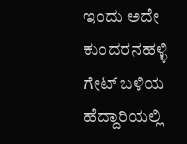ಇಂದು ಅದೇ ಕುಂದರನಹಳ್ಳಿ ಗೇಟ್ ಬಳಿಯ ಹೆದ್ದಾರಿಯಲ್ಲಿ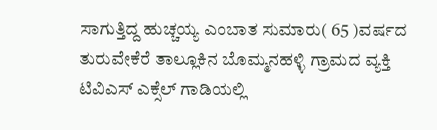ಸಾಗುತ್ತಿದ್ದ ಹುಚ್ಚಯ್ಯ ಎಂಬಾತ ಸುಮಾರು( 65 )ವರ್ಷದ ತುರುವೇಕೆರೆ ತಾಲ್ಲೂಕಿನ ಬೊಮ್ಮನಹಳ್ಳಿ ಗ್ರಾಮದ ವ್ಯಕ್ತಿ ಟಿವಿಎಸ್ ಎಕ್ಸೆಲ್ ಗಾಡಿಯಲ್ಲಿ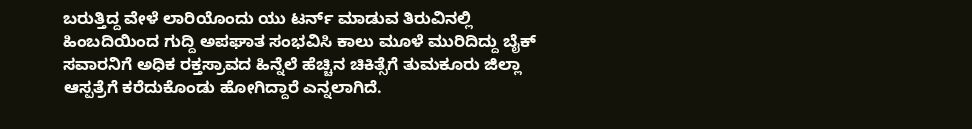ಬರುತ್ತಿದ್ದ ವೇಳೆ ಲಾರಿಯೊಂದು ಯು ಟರ್ನ್ ಮಾಡುವ ತಿರುವಿನಲ್ಲಿ ಹಿಂಬದಿಯಿಂದ ಗುದ್ದಿ ಅಪಘಾತ ಸಂಭವಿಸಿ ಕಾಲು ಮೂಳೆ ಮುರಿದಿದ್ದು ಬೈಕ್ ಸವಾರನಿಗೆ ಅಧಿಕ ರಕ್ತಸ್ರಾವದ ಹಿನ್ನೆಲೆ ಹೆಚ್ಚಿನ ಚಿಕಿತ್ಸೆಗೆ ತುಮಕೂರು ಜಿಲ್ಲಾ ಆಸ್ಪತ್ರೆಗೆ ಕರೆದುಕೊಂಡು ಹೋಗಿದ್ದಾರೆ ಎನ್ನಲಾಗಿದೆ.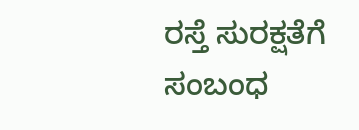ರಸ್ತೆ ಸುರಕ್ಷತೆಗೆ ಸಂಬಂಧ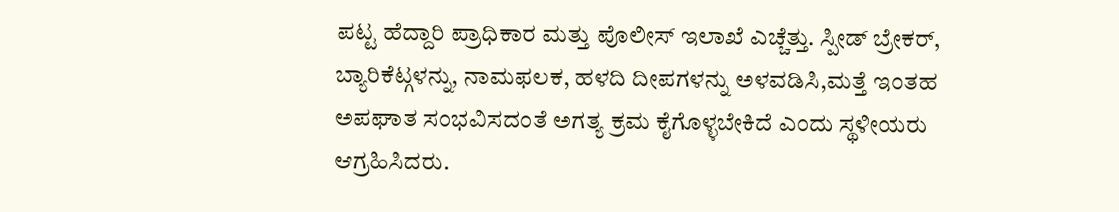ಪಟ್ಟ ಹೆದ್ದಾರಿ ಪ್ರಾಧಿಕಾರ ಮತ್ತು ಪೊಲೀಸ್ ಇಲಾಖೆ ಎಚ್ಚೆತ್ತು. ಸ್ಪೀಡ್ ಬ್ರೇಕರ್, ಬ್ಯಾರಿಕೆಟ್ಗಳನ್ನು, ನಾಮಫಲಕ, ಹಳದಿ ದೀಪಗಳನ್ನು ಅಳವಡಿಸಿ,ಮತ್ತೆ ಇಂತಹ ಅಪಘಾತ ಸಂಭವಿಸದಂತೆ ಅಗತ್ಯ ಕ್ರಮ ಕೈಗೊಳ್ಳಬೇಕಿದೆ ಎಂದು ಸ್ಥಳೀಯರು ಆಗ್ರಹಿಸಿದರು.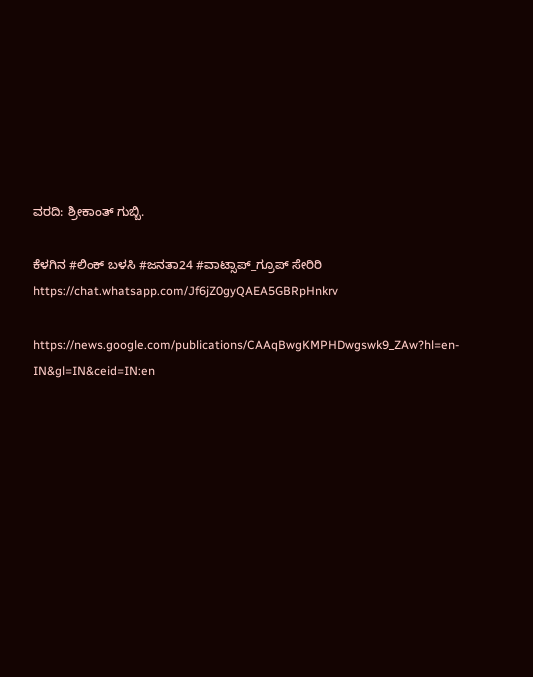ವರದಿ: ಶ್ರೀಕಾಂತ್ ಗುಬ್ಬಿ.

ಕೆಳಗಿನ #ಲಿಂಕ್ ಬಳಸಿ #ಜನತಾ24 #ವಾಟ್ಸಾಪ್_ಗ್ರೂಪ್ ಸೇರಿರಿ https://chat.whatsapp.com/Jf6jZ0gyQAEA5GBRpHnkrv

https://news.google.com/publications/CAAqBwgKMPHDwgswk9_ZAw?hl=en-IN&gl=IN&ceid=IN:en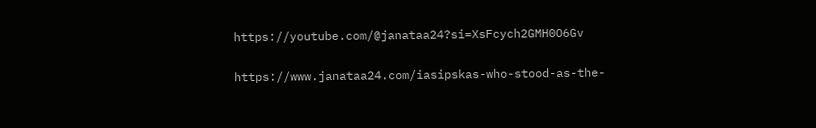https://youtube.com/@janataa24?si=XsFcych2GMH0O6Gv

https://www.janataa24.com/iasipskas-who-stood-as-the-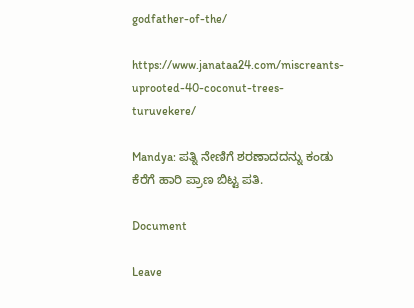godfather-of-the/

https://www.janataa24.com/miscreants-uprooted-40-coconut-trees-turuvekere/

Mandya: ಪತ್ನಿ ನೇಣಿಗೆ ಶರಣಾದದನ್ನು ಕಂಡು ಕೆರೆಗೆ ಹಾರಿ ಪ್ರಾಣ ಬಿಟ್ಟ ಪತಿ.

Document

Leave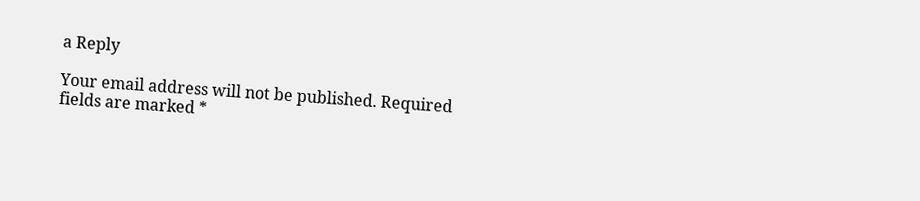a Reply

Your email address will not be published. Required fields are marked *